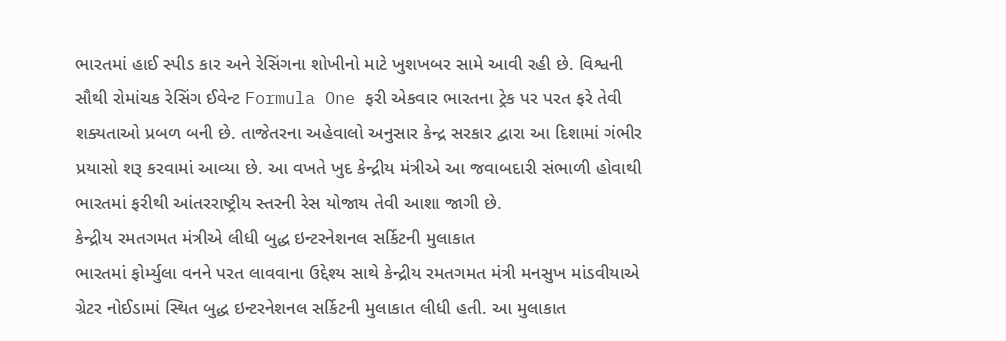ભારતમાં હાઈ સ્પીડ કાર અને રેસિંગના શોખીનો માટે ખુશખબર સામે આવી રહી છે. વિશ્વની સૌથી રોમાંચક રેસિંગ ઈવેન્ટ Formula One ફરી એકવાર ભારતના ટ્રેક પર પરત ફરે તેવી શક્યતાઓ પ્રબળ બની છે. તાજેતરના અહેવાલો અનુસાર કેન્દ્ર સરકાર દ્વારા આ દિશામાં ગંભીર પ્રયાસો શરૂ કરવામાં આવ્યા છે. આ વખતે ખુદ કેન્દ્રીય મંત્રીએ આ જવાબદારી સંભાળી હોવાથી ભારતમાં ફરીથી આંતરરાષ્ટ્રીય સ્તરની રેસ યોજાય તેવી આશા જાગી છે.
કેન્દ્રીય રમતગમત મંત્રીએ લીધી બુદ્ધ ઇન્ટરનેશનલ સર્કિટની મુલાકાત
ભારતમાં ફોર્મ્યુલા વનને પરત લાવવાના ઉદ્દેશ્ય સાથે કેન્દ્રીય રમતગમત મંત્રી મનસુખ માંડવીયાએ ગ્રેટર નોઈડામાં સ્થિત બુદ્ધ ઇન્ટરનેશનલ સર્કિટની મુલાકાત લીધી હતી. આ મુલાકાત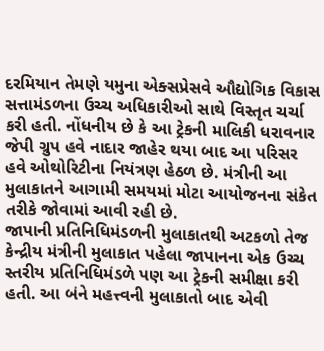દરમિયાન તેમણે યમુના એક્સપ્રેસવે ઔદ્યોગિક વિકાસ સત્તામંડળના ઉચ્ચ અધિકારીઓ સાથે વિસ્તૃત ચર્ચા કરી હતી. નોંધનીય છે કે આ ટ્રેકની માલિકી ધરાવનાર જેપી ગ્રુપ હવે નાદાર જાહેર થયા બાદ આ પરિસર હવે ઓથોરિટીના નિયંત્રણ હેઠળ છે. મંત્રીની આ મુલાકાતને આગામી સમયમાં મોટા આયોજનના સંકેત તરીકે જોવામાં આવી રહી છે.
જાપાની પ્રતિનિધિમંડળની મુલાકાતથી અટકળો તેજ
કેન્દ્રીય મંત્રીની મુલાકાત પહેલા જાપાનના એક ઉચ્ચ સ્તરીય પ્રતિનિધિમંડળે પણ આ ટ્રેકની સમીક્ષા કરી હતી. આ બંને મહત્ત્વની મુલાકાતો બાદ એવી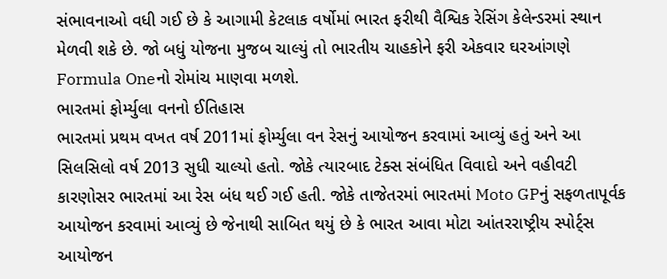સંભાવનાઓ વધી ગઈ છે કે આગામી કેટલાક વર્ષોમાં ભારત ફરીથી વૈશ્વિક રેસિંગ કેલેન્ડરમાં સ્થાન મેળવી શકે છે. જો બધું યોજના મુજબ ચાલ્યું તો ભારતીય ચાહકોને ફરી એકવાર ઘરઆંગણે Formula Oneનો રોમાંચ માણવા મળશે.
ભારતમાં ફોર્મ્યુલા વનનો ઈતિહાસ
ભારતમાં પ્રથમ વખત વર્ષ 2011માં ફોર્મ્યુલા વન રેસનું આયોજન કરવામાં આવ્યું હતું અને આ સિલસિલો વર્ષ 2013 સુધી ચાલ્યો હતો. જોકે ત્યારબાદ ટેક્સ સંબંધિત વિવાદો અને વહીવટી કારણોસર ભારતમાં આ રેસ બંધ થઈ ગઈ હતી. જોકે તાજેતરમાં ભારતમાં Moto GPનું સફળતાપૂર્વક આયોજન કરવામાં આવ્યું છે જેનાથી સાબિત થયું છે કે ભારત આવા મોટા આંતરરાષ્ટ્રીય સ્પોર્ટ્સ આયોજન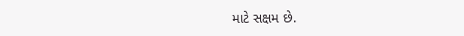માટે સક્ષમ છે.